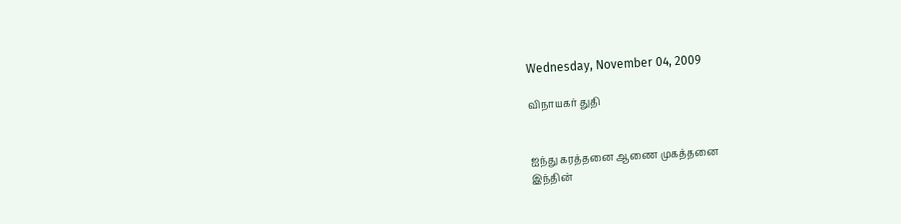Wednesday, November 04, 2009

விநாயகர் துதி


ஐந்து கரத்தனை ஆணை முகத்தனை
இந்தின்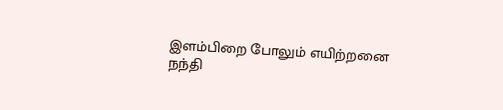இளம்பிறை போலும் எயிற்றனை
நந்தி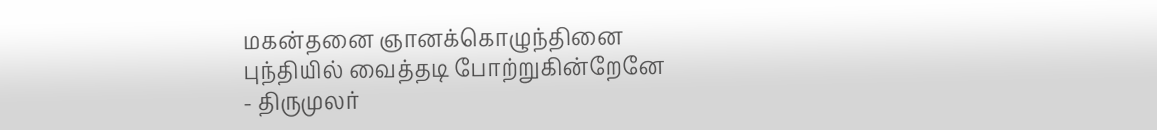மகன்தனை ஞானக்கொழுந்தினை
புந்தியில் வைத்தடி போற்றுகின்றேனே
- திருமுலர்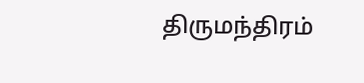திருமந்திரம்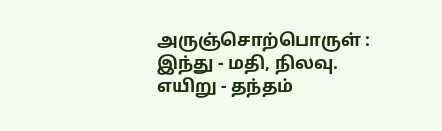அருஞ்சொற்பொருள் :
இந்து - மதி, நிலவு.
எயிறு - தந்தம்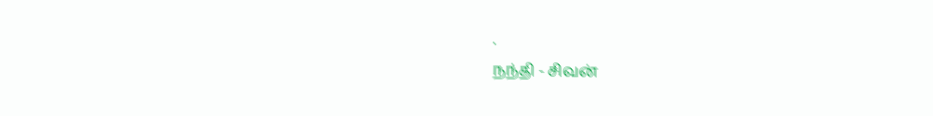.
நந்தி - சிவன்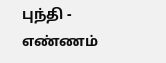புந்தி - எண்ணம்